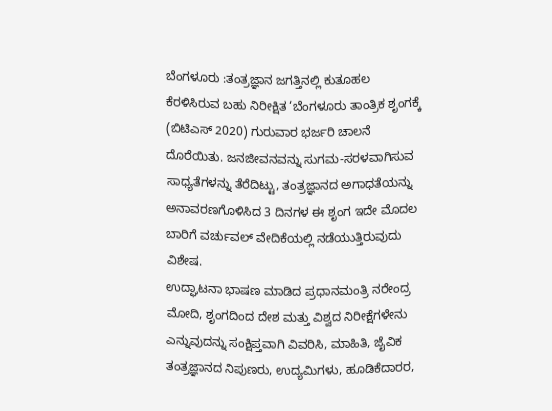ಬೆಂಗಳೂರು :ತಂತ್ರಜ್ಞಾನ ಜಗತ್ತಿನಲ್ಲಿ ಕುತೂಹಲ ಕೆರಳಿಸಿರುವ ಬಹು ನಿರೀಕ್ಷಿತ ‘ಬೆಂಗಳೂರು ತಾಂತ್ರಿಕ ಶೃಂಗಕ್ಕೆ (ಬಿಟಿಎಸ್ 2020) ಗುರುವಾರ ಭರ್ಜರಿ ಚಾಲನೆ ದೊರೆಯಿತು. ಜನಜೀವನವನ್ನು ಸುಗಮ-ಸರಳವಾಗಿಸುವ ಸಾಧ್ಯತೆಗಳನ್ನು ತೆರೆದಿಟ್ಟು, ತಂತ್ರಜ್ಞಾನದ ಅಗಾಧತೆಯನ್ನು ಅನಾವರಣಗೊಳಿಸಿದ 3 ದಿನಗಳ ಈ ಶೃಂಗ ಇದೇ ಮೊದಲ ಬಾರಿಗೆ ವರ್ಚುವಲ್ ವೇದಿಕೆಯಲ್ಲಿ ನಡೆಯುತ್ತಿರುವುದು ವಿಶೇಷ.
ಉದ್ಘಾಟನಾ ಭಾಷಣ ಮಾಡಿದ ಪ್ರಧಾನಮಂತ್ರಿ ನರೇಂದ್ರ ಮೋದಿ, ಶೃಂಗದಿಂದ ದೇಶ ಮತ್ತು ವಿಶ್ವದ ನಿರೀಕ್ಷೆಗಳೇನು ಎನ್ನುವುದನ್ನು ಸಂಕ್ಷಿಪ್ತವಾಗಿ ವಿವರಿಸಿ, ಮಾಹಿತಿ, ಜೈವಿಕ ತಂತ್ರಜ್ಞಾನದ ನಿಪುಣರು, ಉದ್ಯಮಿಗಳು, ಹೂಡಿಕೆದಾರರ,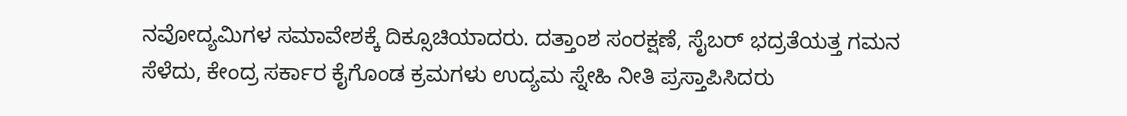ನವೋದ್ಯಮಿಗಳ ಸಮಾವೇಶಕ್ಕೆ ದಿಕ್ಸೂಚಿಯಾದರು. ದತ್ತಾಂಶ ಸಂರಕ್ಷಣೆ, ಸೈಬರ್ ಭದ್ರತೆಯತ್ತ ಗಮನ ಸೆಳೆದು, ಕೇಂದ್ರ ಸರ್ಕಾರ ಕೈಗೊಂಡ ಕ್ರಮಗಳು ಉದ್ಯಮ ಸ್ನೇಹಿ ನೀತಿ ಪ್ರಸ್ತಾಪಿಸಿದರು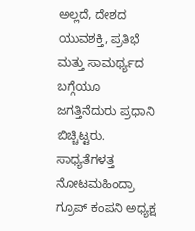ಅಲ್ಲದೆ, ದೇಶದ ಯುವಶಕ್ತಿ, ಪ್ರತಿಭೆ ಮತ್ತು ಸಾಮರ್ಥ್ಯದ ಬಗ್ಗೆಯೂ ಜಗತ್ತಿನೆದುರು ಪ್ರಧಾನಿ ಬಿಚ್ಚಿಟ್ಟರು.
ಸಾಧ್ಯತೆಗಳತ್ತ ನೋಟಮಹಿಂದ್ರಾ ಗ್ರೂಪ್ ಕಂಪನಿ ಅಧ್ಯಕ್ಷ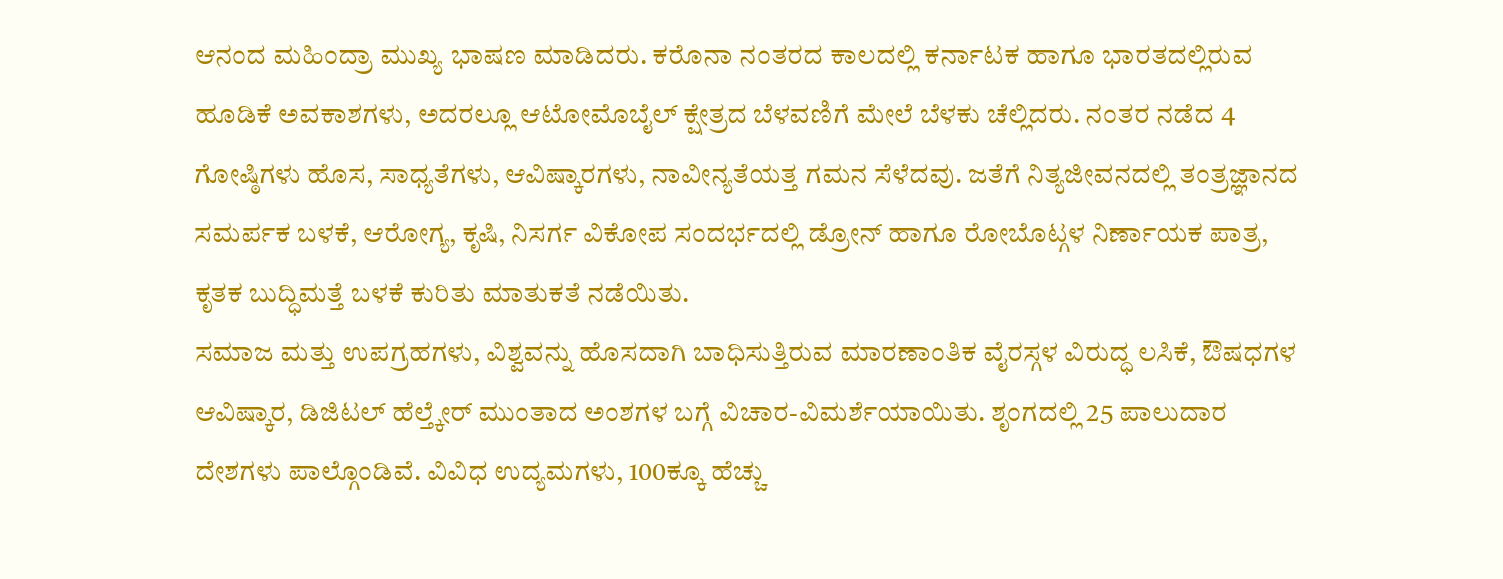ಆನಂದ ಮಹಿಂದ್ರಾ ಮುಖ್ಯ ಭಾಷಣ ಮಾಡಿದರು. ಕರೊನಾ ನಂತರದ ಕಾಲದಲ್ಲಿ ಕರ್ನಾಟಕ ಹಾಗೂ ಭಾರತದಲ್ಲಿರುವ ಹೂಡಿಕೆ ಅವಕಾಶಗಳು, ಅದರಲ್ಲೂ ಆಟೋಮೊಬೈಲ್ ಕ್ಷೇತ್ರದ ಬೆಳವಣಿಗೆ ಮೇಲೆ ಬೆಳಕು ಚೆಲ್ಲಿದರು. ನಂತರ ನಡೆದ 4 ಗೋಷ್ಠಿಗಳು ಹೊಸ, ಸಾಧ್ಯತೆಗಳು, ಆವಿಷ್ಕಾರಗಳು, ನಾವೀನ್ಯತೆಯತ್ತ ಗಮನ ಸೆಳೆದವು. ಜತೆಗೆ ನಿತ್ಯಜೀವನದಲ್ಲಿ ತಂತ್ರಜ್ಞಾನದ ಸಮರ್ಪಕ ಬಳಕೆ, ಆರೋಗ್ಯ, ಕೃಷಿ, ನಿಸರ್ಗ ವಿಕೋಪ ಸಂದರ್ಭದಲ್ಲಿ ಡ್ರೋನ್ ಹಾಗೂ ರೋಬೊಟ್ಗಳ ನಿರ್ಣಾಯಕ ಪಾತ್ರ, ಕೃತಕ ಬುದ್ಧಿಮತ್ತೆ ಬಳಕೆ ಕುರಿತು ಮಾತುಕತೆ ನಡೆಯಿತು.
ಸಮಾಜ ಮತ್ತು ಉಪಗ್ರಹಗಳು, ವಿಶ್ವವನ್ನು ಹೊಸದಾಗಿ ಬಾಧಿಸುತ್ತಿರುವ ಮಾರಣಾಂತಿಕ ವೈರಸ್ಗಳ ವಿರುದ್ಧ ಲಸಿಕೆ, ಔಷಧಗಳ ಆವಿಷ್ಕಾರ, ಡಿಜಿಟಲ್ ಹೆಲ್ತ್ಕೇರ್ ಮುಂತಾದ ಅಂಶಗಳ ಬಗ್ಗೆ ವಿಚಾರ-ವಿಮರ್ಶೆಯಾಯಿತು. ಶೃಂಗದಲ್ಲಿ 25 ಪಾಲುದಾರ ದೇಶಗಳು ಪಾಲ್ಗೊಂಡಿವೆ. ವಿವಿಧ ಉದ್ಯಮಗಳು, 100ಕ್ಕೂ ಹೆಚ್ಚು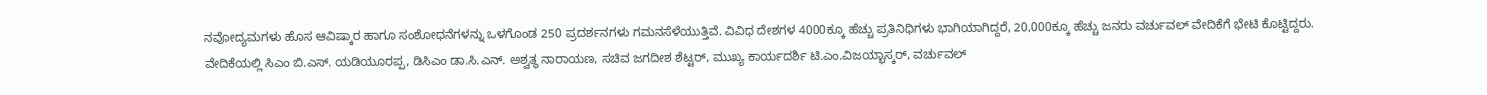ನವೋದ್ಯಮಗಳು ಹೊಸ ಆವಿಷ್ಕಾರ ಹಾಗೂ ಸಂಶೋಧನೆಗಳನ್ನು ಒಳಗೊಂಡ 250 ಪ್ರದರ್ಶನಗಳು ಗಮನಸೆಳೆಯುತ್ತಿವೆ. ವಿವಿಧ ದೇಶಗಳ 4000ಕ್ಕೂ ಹೆಚ್ಚು ಪ್ರತಿನಿಧಿಗಳು ಭಾಗಿಯಾಗಿದ್ದರೆ, 20,000ಕ್ಕೂ ಹೆಚ್ಚು ಜನರು ವರ್ಚುವಲ್ ವೇದಿಕೆಗೆ ಭೇಟಿ ಕೊಟ್ಟಿದ್ದರು.
ವೇದಿಕೆಯಲ್ಲಿ ಸಿಎಂ ಬಿ.ಎಸ್. ಯಡಿಯೂರಪ್ಪ, ಡಿಸಿಎಂ ಡಾ.ಸಿ.ಎನ್. ಅಶ್ವತ್ಥ ನಾರಾಯಣ, ಸಚಿವ ಜಗದೀಶ ಶೆಟ್ಟರ್, ಮುಖ್ಯ ಕಾರ್ಯದರ್ಶಿ ಟಿ.ಎಂ.ವಿಜಯ್ಭಾಸ್ಕರ್, ವರ್ಚುವಲ್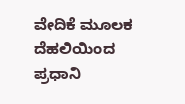ವೇದಿಕೆ ಮೂಲಕ ದೆಹಲಿಯಿಂದ ಪ್ರಧಾನಿ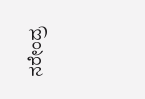ನರೇಂದ್ರ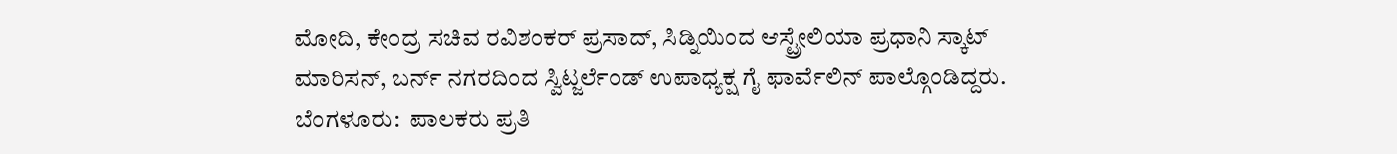ಮೋದಿ, ಕೇಂದ್ರ ಸಚಿವ ರವಿಶಂಕರ್ ಪ್ರಸಾದ್, ಸಿಡ್ನಿಯಿಂದ ಆಸ್ಟ್ರೇಲಿಯಾ ಪ್ರಧಾನಿ ಸ್ಕಾಟ್ ಮಾರಿಸನ್, ಬರ್ನ್ ನಗರದಿಂದ ಸ್ವಿಟ್ಜರ್ಲೆಂಡ್ ಉಪಾಧ್ಯಕ್ಷ ಗೈ ಫಾರ್ವೆಲಿನ್ ಪಾಲ್ಗೊಂಡಿದ್ದರು.
ಬೆಂಗಳೂರು:  ಪಾಲಕರು ಪ್ರತಿ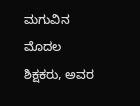ಮಗುವಿನ ಮೊದಲ ಶಿಕ್ಷಕರು, ಅವರ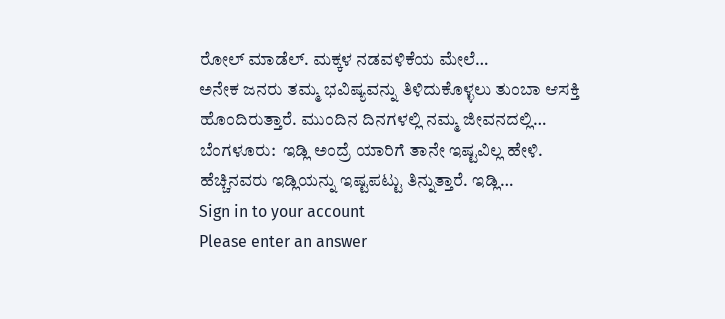ರೋಲ್ ಮಾಡೆಲ್. ಮಕ್ಕಳ ನಡವಳಿಕೆಯ ಮೇಲೆ…
ಅನೇಕ ಜನರು ತಮ್ಮ ಭವಿಷ್ಯವನ್ನು ತಿಳಿದುಕೊಳ್ಳಲು ತುಂಬಾ ಆಸಕ್ತಿ ಹೊಂದಿರುತ್ತಾರೆ. ಮುಂದಿನ ದಿನಗಳಲ್ಲಿ ನಮ್ಮ ಜೀವನದಲ್ಲಿ…
ಬೆಂಗಳೂರು:  ಇಡ್ಲಿ ಅಂದ್ರೆ ಯಾರಿಗೆ ತಾನೇ ಇಷ್ಟವಿಲ್ಲ ಹೇಳಿ.  ಹೆಚ್ಚಿನವರು ಇಡ್ಲಿಯನ್ನು ಇಷ್ಟಪಟ್ಟು ತಿನ್ನುತ್ತಾರೆ. ಇಡ್ಲಿ…
Sign in to your account
Please enter an answer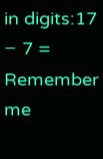in digits:17 − 7 =
Remember me